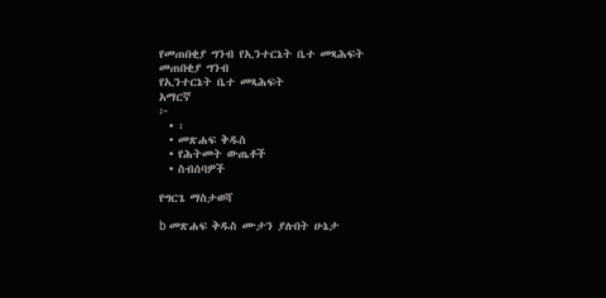የመጠበቂያ ግንብ የኢንተርኔት ቤተ መጻሕፍት
መጠበቂያ ግንብ
የኢንተርኔት ቤተ መጻሕፍት
አማርኛ
፦
  • ፡
  • መጽሐፍ ቅዱስ
  • የሕትመት ውጤቶች
  • ስብሰባዎች

የግርጌ ማስታወሻ

b መጽሐፍ ቅዱስ ሙታን ያሉበት ሁኔታ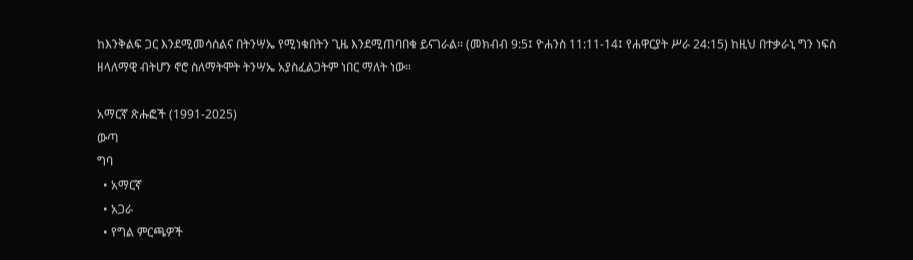ከእንቅልፍ ጋር እንደሚመሳሰልና በትንሣኤ የሚነቁበትን ጊዜ እንደሚጠባበቁ ይናገራል። (መክብብ 9:5፤ ዮሐንስ 11:11-14፤ የሐዋርያት ሥራ 24:15) ከዚህ በተቃራኒ ግን ነፍስ ዘላለማዊ ብትሆን ኖሮ ስለማትሞት ትንሣኤ አያስፈልጋትም ነበር ማለት ነው።

አማርኛ ጽሑፎች (1991-2025)
ውጣ
ግባ
  • አማርኛ
  • አጋራ
  • የግል ምርጫዎች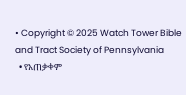• Copyright © 2025 Watch Tower Bible and Tract Society of Pennsylvania
  • የአጠቃቀም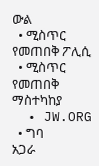ውል
  • ሚስጥር የመጠበቅ ፖሊሲ
  • ሚስጥር የመጠበቅ ማስተካከያ
  • JW.ORG
  • ግባ
አጋራ